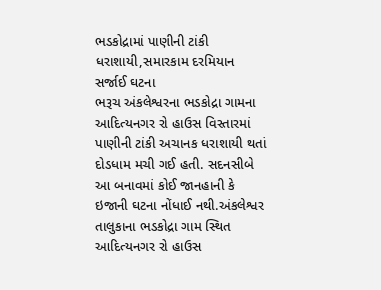ભડકોદ્રામાં પાણીની ટાંકી ધરાશાયી,સમારકામ દરમિયાન સર્જાઈ ઘટના
ભરૂચ અંકલેશ્વરના ભડકોદ્રા ગામના આદિત્યનગર રો હાઉસ વિસ્તારમાં પાણીની ટાંકી અચાનક ધરાશાયી થતાં દોડધામ મચી ગઈ હતી. સદનસીબે આ બનાવમાં કોઈ જાનહાની કે ઇજાની ઘટના નોંધાઈ નથી.અંકલેશ્વર તાલુકાના ભડકોદ્રા ગામ સ્થિત આદિત્યનગર રો હાઉસ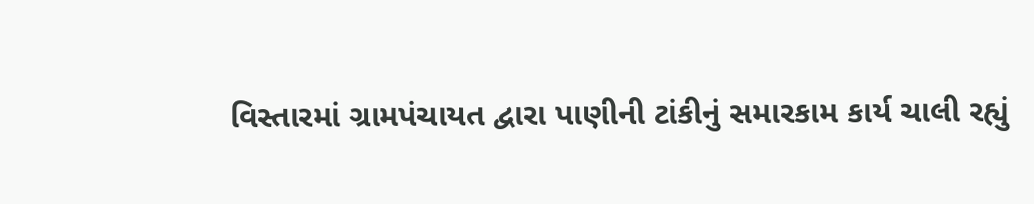વિસ્તારમાં ગ્રામપંચાયત દ્વારા પાણીની ટાંકીનું સમારકામ કાર્ય ચાલી રહ્યું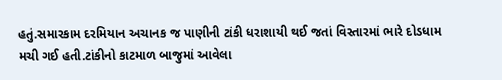હતું.સમારકામ દરમિયાન અચાનક જ પાણીની ટાંકી ધરાશાયી થઈ જતાં વિસ્તારમાં ભારે દોડધામ મચી ગઈ હતી.ટાંકીનો કાટમાળ બાજુમાં આવેલા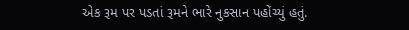એક રૂમ પર પડતાં રૂમને ભારે નુકસાન પહોંચ્યું હતું.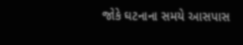જોકે ઘટનાના સમયે આસપાસ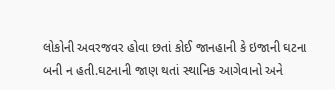લોકોની અવરજવર હોવા છતાં કોઈ જાનહાની કે ઇજાની ઘટના બની ન હતી.ઘટનાની જાણ થતાં સ્થાનિક આગેવાનો અને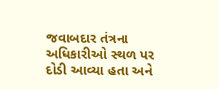જવાબદાર તંત્રના અધિકારીઓ સ્થળ પર દોડી આવ્યા હતા અને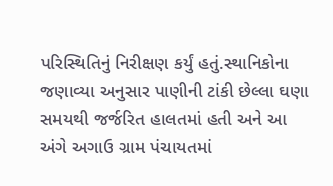પરિસ્થિતિનું નિરીક્ષણ કર્યું હતું.સ્થાનિકોના જણાવ્યા અનુસાર પાણીની ટાંકી છેલ્લા ઘણા સમયથી જર્જરિત હાલતમાં હતી અને આ અંગે અગાઉ ગ્રામ પંચાયતમાં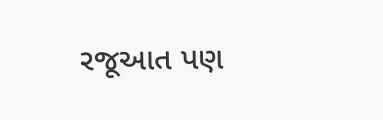રજૂઆત પણ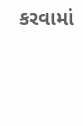કરવામાં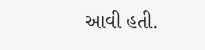આવી હતી.